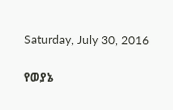Saturday, July 30, 2016

የወያኔ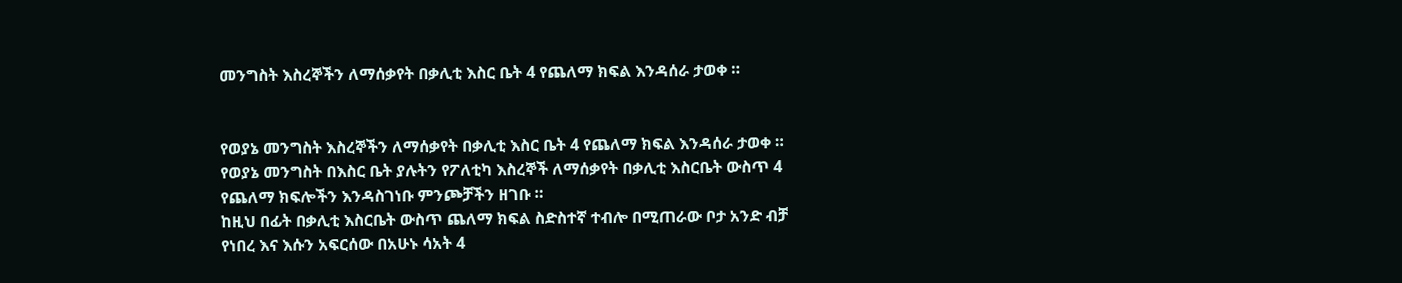መንግስት እስረኞችን ለማሰቃየት በቃሊቲ እስር ቤት 4 የጨለማ ክፍል እንዳሰራ ታወቀ ።


የወያኔ መንግስት እስረኞችን ለማሰቃየት በቃሊቲ እስር ቤት 4 የጨለማ ክፍል እንዳሰራ ታወቀ ።
የወያኔ መንግስት በእስር ቤት ያሉትን የፖለቲካ እስረኞች ለማሰቃየት በቃሊቲ እስርቤት ውስጥ 4 የጨለማ ክፍሎችን እንዳስገነቡ ምንጮቻችን ዘገቡ ።
ከዚህ በፊት በቃሊቲ እስርቤት ውስጥ ጨለማ ክፍል ስድስተኛ ተብሎ በሚጠራው ቦታ አንድ ብቻ የነበረ እና እሱን አፍርሰው በአሁኑ ሳአት 4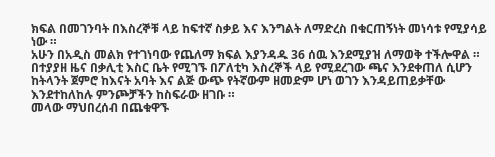ክፍል በመገንባት በእስረኞቹ ላይ ከፍተኛ ስቃይ እና እንግልት ለማድረስ በቁርጠኝነት መነሳቱ የሚያሳይ ነው ።
አሁን በአዲስ መልክ የተገነባው የጨለማ ክፍል እያንዳዱ 36 ሰዉ እንደሚያዝ ለማወቅ ተችሎዋል ።
በተያያዘ ዜና በቃሊቲ እስር ቤት የሚገኙ በፖለቲካ እስረኞች ላይ የሚደረገው ጫና እንደቀጠለ ሲሆን ከትላንት ጀምሮ ከእናት አባት እና ልጅ ውጭ የትኛውም ዘመድም ሆነ ወገን እንዳይጠይቃቸው እንደተከለከሉ ምንጮቻችን ከስፍራው ዘገቡ ።
መላው ማህበረሰብ በጨቁዋኙ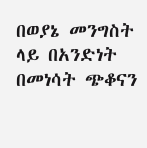በወያኔ መንግስት ላይ በአንድነት በመነሳት ጭቆናን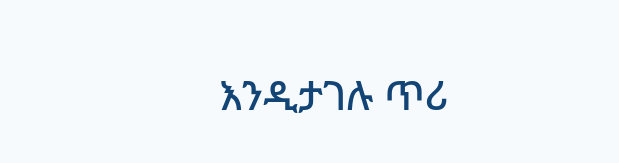እንዲታገሉ ጥሪ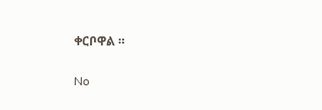ቀርቦዋል ።

No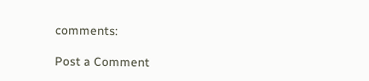comments:

Post a Comment